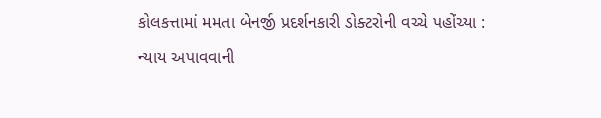કોલકત્તામાં મમતા બેનર્જી પ્રદર્શનકારી ડોક્ટરોની વચ્ચે પહોંચ્યા : ન્યાય અપાવવાની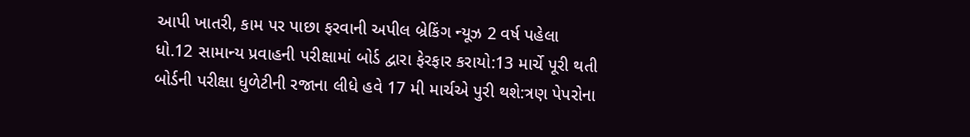આપી ખાતરી, કામ પર પાછા ફરવાની અપીલ બ્રેકિંગ ન્યૂઝ 2 વર્ષ પહેલા
ધો.12 સામાન્ય પ્રવાહની પરીક્ષામાં બોર્ડ દ્વારા ફેરફાર કરાયો:13 માર્ચે પૂરી થતી બોર્ડની પરીક્ષા ધુળેટીની રજાના લીધે હવે 17 મી માર્ચએ પુરી થશે:ત્રણ પેપરોના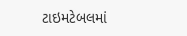ટાઇમટેબલમાં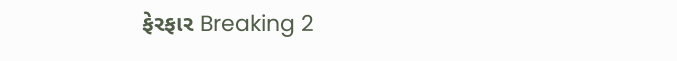ફેરફાર Breaking 2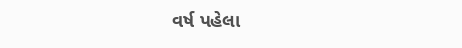વર્ષ પહેલા